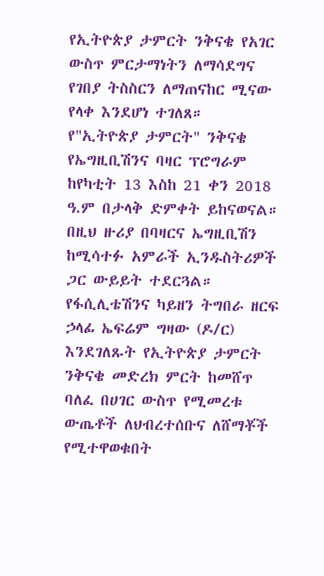የኢትዮጵያ ታምርት ንቅናቄ የአገር ውስጥ ምርታማነትን ለማሳደግና የገበያ ትስስርን ለማጠናከር ሚናው የላቀ እንደሆነ ተገለጸ።
የ"ኢትዮጵያ ታምርት" ንቅናቄ የኤግዚቢሽንና ባዛር ፕሮግራም ከየካቲት 13 እስከ 21 ቀን 2018 ዓ.ም በታላቅ ድምቀት ይከናወናል።
በዚህ ዙሪያ በባዛርና ኤግዚቢሽን ከሚሳተፉ አምራች ኢንዱስትሪዎች ጋር ውይይት ተደርጓል።
የፋሲሊቴሽንና ካይዘን ትግበራ ዘርፍ ኃላፊ ኤፍሬም ግዛው (ዶ/ር) እንደገለጹት የኢትዮጵያ ታምርት ንቅናቄ መድረክ ምርት ከመሸጥ ባለፈ በሀገር ውስጥ የሚመረቱ ውጤቶች ለህብረተሰቡና ለሸማቾች የሚተዋወቁበት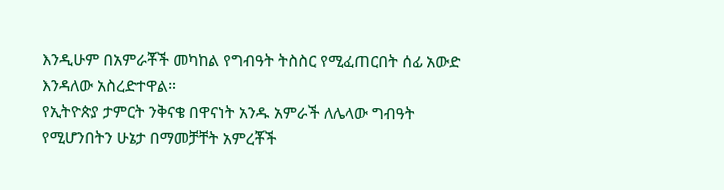እንዲሁም በአምራቾች መካከል የግብዓት ትስስር የሚፈጠርበት ሰፊ አውድ እንዳለው አስረድተዋል።
የኢትዮጵያ ታምርት ንቅናቄ በዋናነት አንዱ አምራች ለሌላው ግብዓት የሚሆንበትን ሁኔታ በማመቻቸት አምረቾች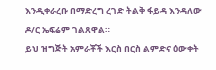እንዲቀራረቡ በማድረግ ረገድ ትልቅ ፋይዳ እንዳለው ዶ/ር ኤፍሬም ገልጸዋል።
ይህ ዝግጅት አምራቾች እርስ በርስ ልምድና ዕውቀት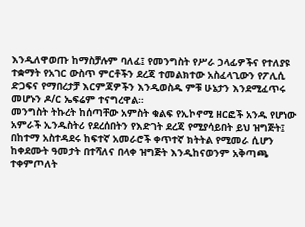እንዲለዋወጡ ከማስቻሉም ባለፈ፤ የመንግስት የሥራ ኃላፊዎችና የተለያዩ ተቋማት የአገር ውስጥ ምርቶችን ደረጃ ተመልክተው አስፈላጊውን የፖሊሲ ድጋፍና የማበረታቻ እርምጃዎችን እንዲወስዱ ምቹ ሁኔታን እንደሚፈጥሩ መሆኑን ዶ/ር ኤፍሬም ተናግረዋል።
መንግስት ትኩረት ከሰጣቸው አምስት ቁልፍ የኢኮኖሚ ዘርፎች አንዱ የሆነው አምራች ኢንዱስትሪ የደረሰበትን የእድገት ደረጃ የሚያሳይበት ይህ ዝግጅት፤ በከተማ አስተዳደሩ ከፍተኛ አመራሮች ቀጥተኛ ክትትል የሚመራ ሲሆን ከቀደሙት ዓመታት በተሻለና በላቀ ዝግጅት እንዲከናወንም አቅጣጫ ተቀምጦለት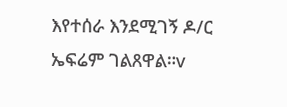እየተሰራ እንደሚገኝ ዶ/ር ኤፍሬም ገልጸዋል።v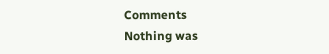Comments
Nothing was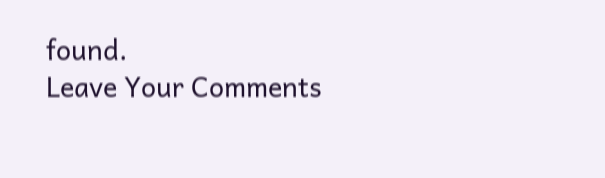found.
Leave Your Comments